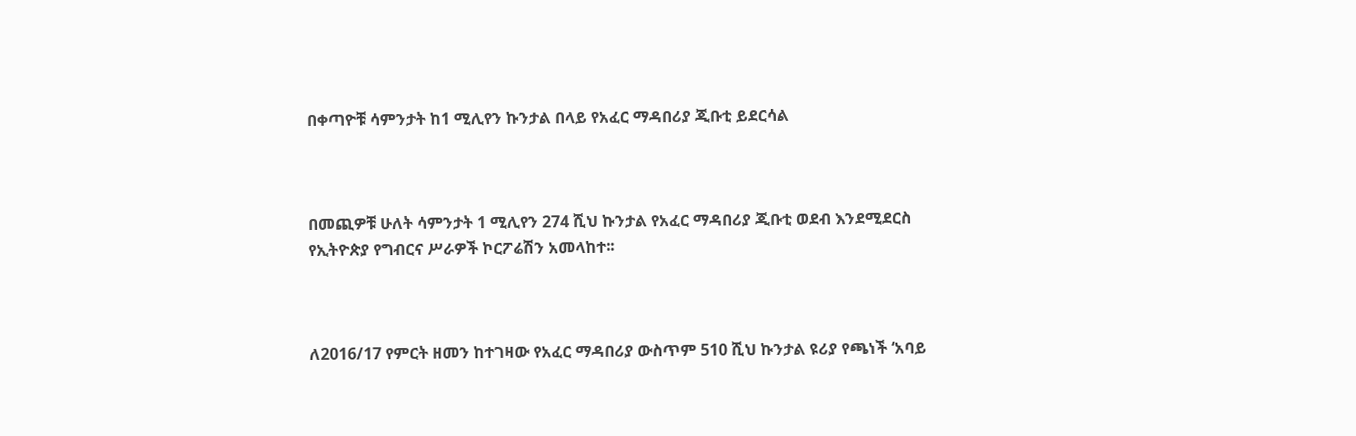በቀጣዮቹ ሳምንታት ከ1 ሚሊየን ኩንታል በላይ የአፈር ማዳበሪያ ጂቡቲ ይደርሳል



በመጪዎቹ ሁለት ሳምንታት 1 ሚሊየን 274 ሺህ ኩንታል የአፈር ማዳበሪያ ጂቡቲ ወደብ እንደሚደርስ የኢትዮጵያ የግብርና ሥራዎች ኮርፖሬሽን አመላከተ፡፡



ለ2016/17 የምርት ዘመን ከተገዛው የአፈር ማዳበሪያ ውስጥም 510 ሺህ ኩንታል ዩሪያ የጫነች ‘አባይ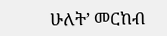ሁለት’ መርከብ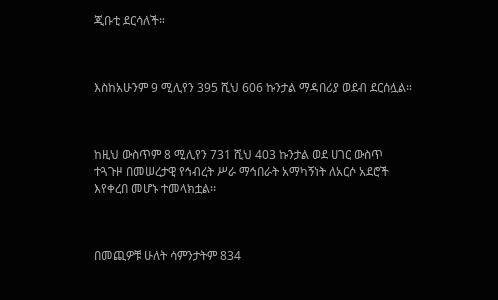ጂቡቲ ደርሳለች።



እስከአሁንም 9 ሚሊየን 395 ሺህ 606 ኩንታል ማዳበሪያ ወደብ ደርሰሏል።



ከዚህ ውስጥም 8 ሚሊየን 731 ሺህ 403 ኩንታል ወደ ሀገር ውስጥ ተጓጉዞ በመሠረታዊ የኅብረት ሥራ ማኅበራት አማካኝነት ለአርሶ አደሮች እየቀረበ መሆኑ ተመላክቷል፡፡



በመጪዎቹ ሁለት ሳምንታትም 834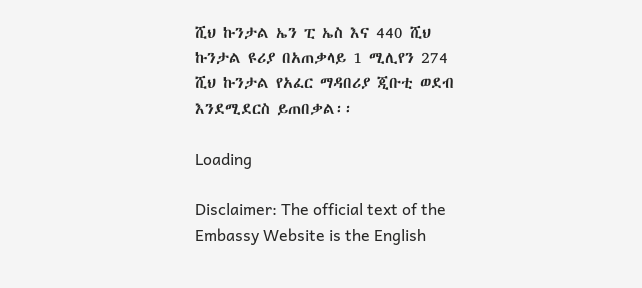ሺህ ኩንታል ኤን ፒ ኤስ እና 440 ሺህ ኩንታል ዩሪያ በአጠቃላይ 1 ሚሊየን 274 ሺህ ኩንታል የአፈር ማዳበሪያ ጂቡቲ ወደብ እንደሚደርስ ይጠበቃል፡፡

Loading

Disclaimer: The official text of the Embassy Website is the English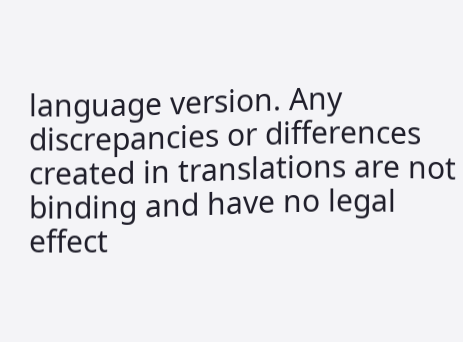language version. Any discrepancies or differences created in translations are not binding and have no legal effect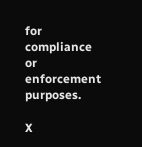for compliance or enforcement purposes.

X